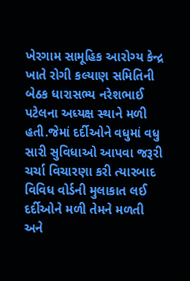ખેરગામ સામૂહિક આરોગ્ય કેન્દ્ર ખાતે રોગી કલ્યાણ સમિતિની બેઠક ધારાસભ્ય નરેશભાઈ પટેલના અધ્યક્ષ સ્થાને મળી હતી.જેમાં દર્દીઓને વધુમાં વધુ સારી સુવિધાઓ આપવા જરૂરી ચર્ચા વિચારણા કરી ત્યારબાદ વિવિધ વોર્ડની મુલાકાત લઈ દર્દીઓને મળી તેમને મળતી અને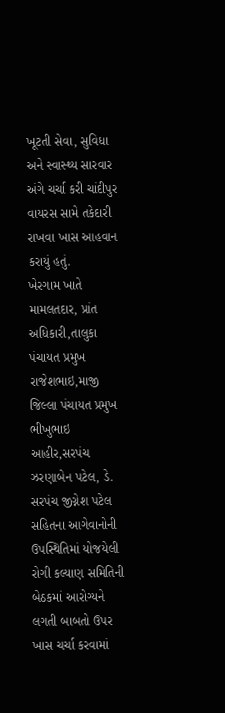ખૂટતી સેવા, સુવિધા અને સ્વાસ્થ્ય સારવાર અંગે ચર્ચા કરી ચાંદીપુર વાયરસ સામે તકેદારી રાખવા ખાસ આહવાન કરાયું હતું.
ખેરગામ ખાતે મામલતદાર, પ્રાંત અધિકારી,તાલુકા પંચાયત પ્રમુખ રાજેશભાઇ,માજી જિલ્લા પંચાયત પ્રમુખ ભીખુભાઇ આહીર,સરપંચ ઝરણાબેન પટેલ, ડે. સરપંચ જીગ્નેશ પટેલ સહિતના આગેવાનોની ઉપસ્થિતિમાં યોજયેલી રોગી કલ્યાણ સમિતિની બેઠકમાં આરોગ્યને લગતી બાબતો ઉપર ખાસ ચર્ચા કરવામાં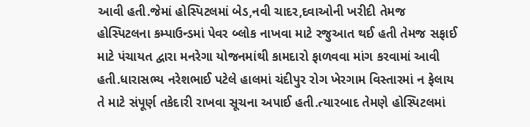આવી હતી.જેમાં હોસ્પિટલમાં બેડ,નવી ચાદર,દવાઓની ખરીદી તેમજ હોસ્પિટલના કમ્પાઉન્ડમાં પેવર બ્લોક નાખવા માટે રજુઆત થઈ હતી તેમજ સફાઈ માટે પંચાયત દ્વારા મનરેગા યોજનમાંથી કામદારો ફાળવવા માંગ કરવામાં આવી હતી.ધારાસભ્ય નરેશભાઈ પટેલે હાલમાં ચંદીપુર રોગ ખેરગામ વિસ્તારમાં ન ફેલાય તે માટે સંપૂર્ણ તકેદારી રાખવા સૂચના અપાઈ હતી.ત્યારબાદ તેમણે હોસ્પિટલમાં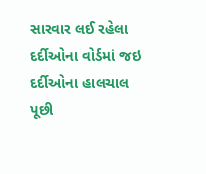સારવાર લઈ રહેલા દર્દીઓના વોર્ડમાં જઇ દર્દીઓના હાલચાલ પૂછી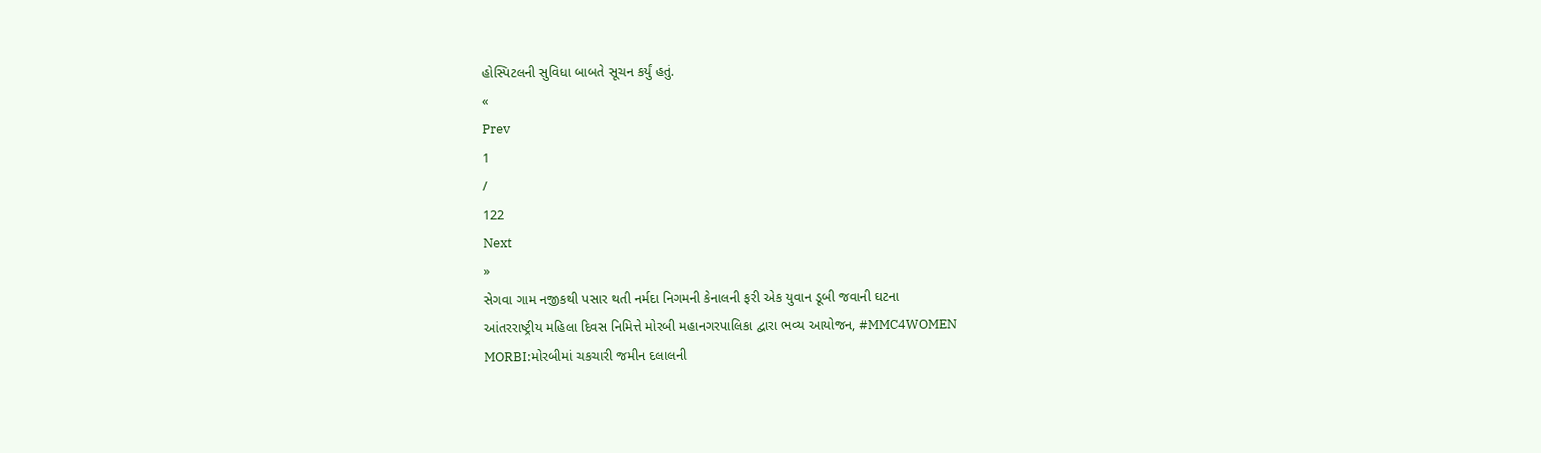હોસ્પિટલની સુવિધા બાબતે સૂચન કર્યું હતું.
«
Prev
1
/
122
Next
»
સેગવા ગામ નજીકથી પસાર થતી નર્મદા નિગમની કેનાલની ફરી એક યુવાન ડૂબી જવાની ઘટના
આંતરરાષ્ટ્રીય મહિલા દિવસ નિમિત્તે મોરબી મહાનગરપાલિકા દ્વારા ભવ્ય આયોજન, #MMC4WOMEN
MORBI:મોરબીમાં ચકચારી જમીન દલાલની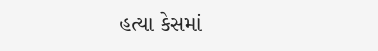હત્યા કેસમાં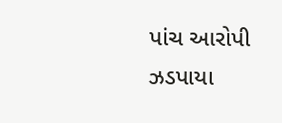પાંચ આરોપી ઝડપાયા